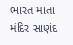ભારત માતા મંદિર સાણંદ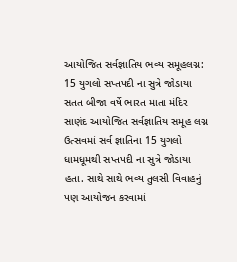આયોજિત સર્વજ્ઞાતિય ભવ્ય સમૂહલગ્ન: 15 યુગલો સપ્તપદી ના સુત્રે જોડાયા
સતત બીજા વર્ષે ભારત માતા મંદિર સાણંદ આયોજિત સર્વજ્ઞાતિય સમૂહ લગ્ન ઉત્સવમાં સર્વ જ્ઞાતિના 15 યુગલો ધામધૂમથી સપ્તપદી ના સુત્રે જોડાયા હતા. સાથે સાથે ભવ્ય તુલસી વિવાહનું પણ આયોજન કરવામાં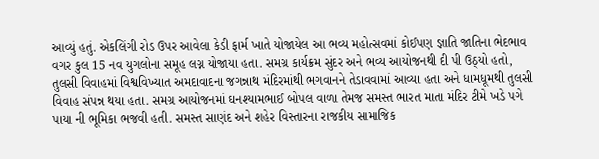આવ્યું હતું. એકલિંગી રોડ ઉપર આવેલા કેડી ફાર્મ ખાતે યોજાયેલ આ ભવ્ય મહોત્સવમાં કોઈપણ જ્ઞાતિ જાતિના ભેદભાવ વગર કુલ 15 નવ યુગલોના સમૂહ લગ્ન યોજાયા હતા. સમગ્ર કાર્યક્રમ સુંદર અને ભવ્ય આયોજનથી દી પી ઉઠ્યો હતો, તુલસી વિવાહમાં વિશ્વવિખ્યાત અમદાવાદના જગન્નાથ મંદિરમાંથી ભગવાનને તેડાવવામાં આવ્યા હતા અને ધામધૂમથી તુલસી વિવાહ સંપન્ન થયા હતા. સમગ્ર આયોજનમાં ઘનશ્યામભાઈ બોપલ વાળા તેમજ સમસ્ત ભારત માતા મંદિર ટીમે ખડે પગે પાયા ની ભૂમિકા ભજવી હતી. સમસ્ત સાણંદ અને શહેર વિસ્તારના રાજકીય સામાજિક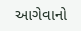આગેવાનો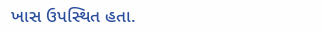ખાસ ઉપસ્થિત હતા.